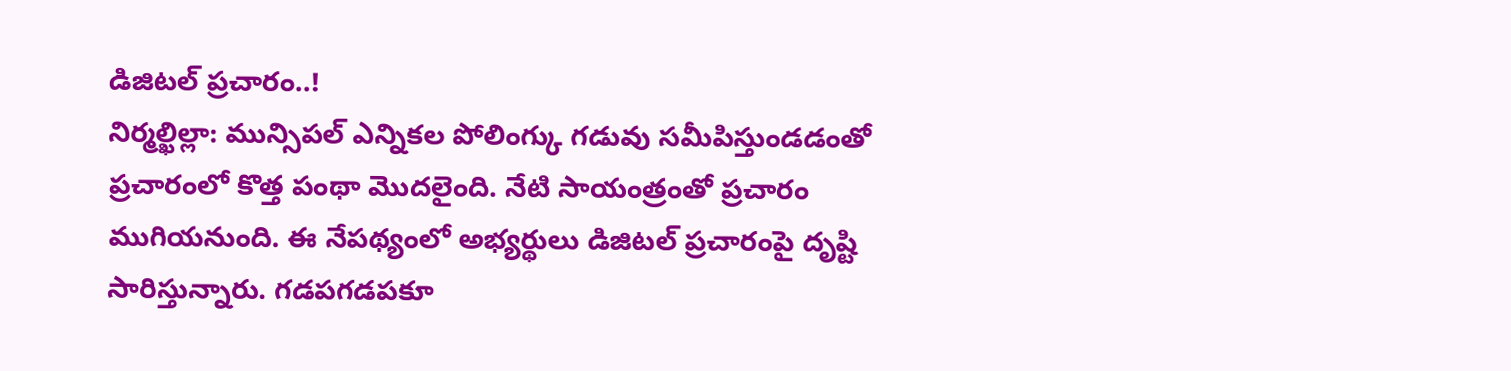డిజిటల్ ప్రచారం..!
నిర్మల్ఖిల్లా: మున్సిపల్ ఎన్నికల పోలింగ్కు గడువు సమీపిస్తుండడంతో ప్రచారంలో కొత్త పంథా మొదలైంది. నేటి సాయంత్రంతో ప్రచారం ముగియనుంది. ఈ నేపథ్యంలో అభ్యర్థులు డిజిటల్ ప్రచారంపై దృష్టి సారిస్తున్నారు. గడపగడపకూ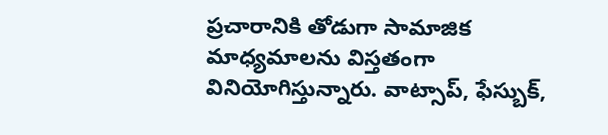ప్రచారానికి తోడుగా సామాజిక మాధ్యమాలను విస్తతంగా వినియోగిస్తున్నారు. వాట్సాప్, ఫేస్బుక్,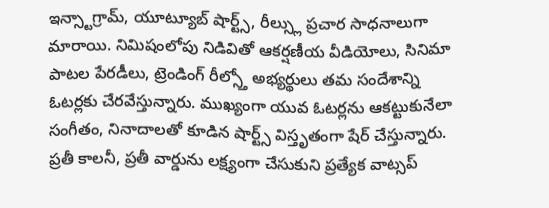ఇన్స్టాగ్రామ్, యూట్యూబ్ షార్ట్స్, రీల్స్లు ప్రచార సాధనాలుగా మారాయి. నిమిషంలోపు నిడివితో ఆకర్షణీయ వీడియోలు, సినిమా పాటల పేరడీలు, ట్రెండింగ్ రీల్స్తో అభ్యర్థులు తమ సందేశాన్ని ఓటర్లకు చేరవేస్తున్నారు. ముఖ్యంగా యువ ఓటర్లను ఆకట్టుకునేలా సంగీతం, నినాదాలతో కూడిన షార్ట్స్ విస్తృతంగా షేర్ చేస్తున్నారు. ప్రతీ కాలనీ, ప్రతీ వార్డును లక్ష్యంగా చేసుకుని ప్రత్యేక వాట్సప్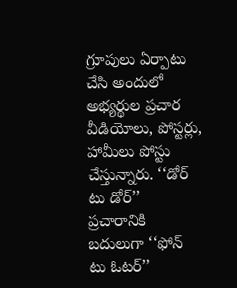గ్రూపులు ఏర్పాటు చేసి అందులో అభ్యర్థుల ప్రచార వీడియోలు, పోస్టర్లు, హామీలు పోస్టు చేస్తున్నారు. ‘‘డోర్ టు డోర్’’ ప్రచారానికి బదులుగా ‘‘ఫోన్ టు ఓటర్’’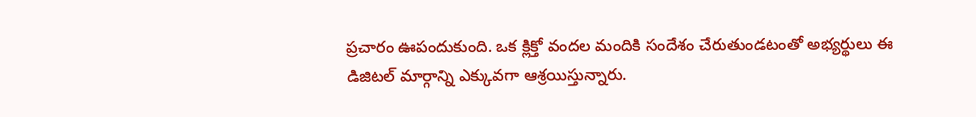ప్రచారం ఊపందుకుంది. ఒక క్లిక్తో వందల మందికి సందేశం చేరుతుండటంతో అభ్యర్థులు ఈ డిజిటల్ మార్గాన్ని ఎక్కువగా ఆశ్రయిస్తున్నారు.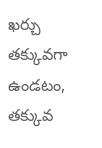ఖర్చు తక్కువగా ఉండటం, తక్కువ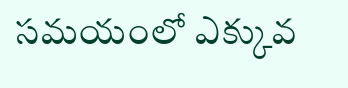సమయంలో ఎక్కువ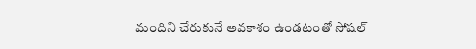మందిని చేరుకునే అవకాశం ఉండటంతో సోషల్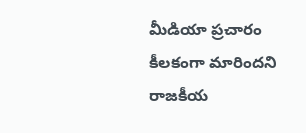మీడియా ప్రచారం కీలకంగా మారిందని రాజకీయ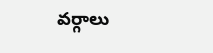వర్గాలు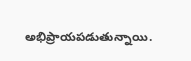అభిప్రాయపడుతున్నాయి.